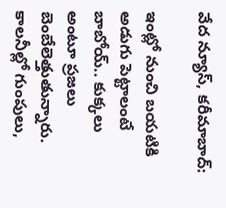వేద న్యూస్, కరీమాబాద్:

ఇంట్లో నుంచి బయటికి అడుగు పెట్టాలంటే బాబోయ్‌.. కుక్కలు అంటూ ప్రజలు బెంబేలెత్తుతున్నారు. కాలనీల్లో గుంపులు,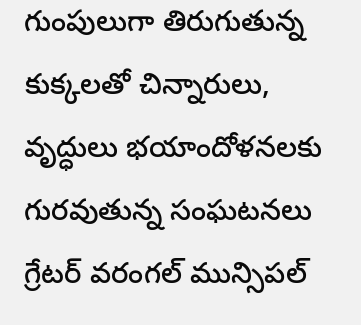గుంపులుగా తిరుగుతున్న కుక్కలతో చిన్నారులు, వృద్ధులు భయాందోళనలకు గురవుతున్న సంఘటనలు గ్రేటర్ వరంగల్ మున్సిపల్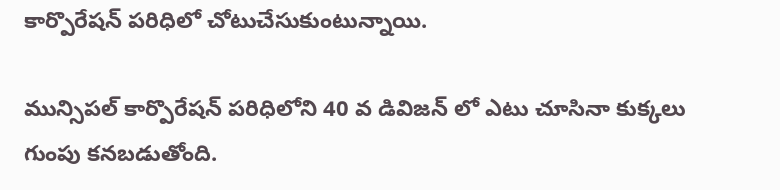కార్పొరేషన్ పరిధిలో చోటుచేసుకుంటున్నాయి.

మున్సిపల్ కార్పొరేషన్ పరిధిలోని 40 వ డివిజన్ లో ఎటు చూసినా కుక్కలు గుంపు కనబడుతోంది.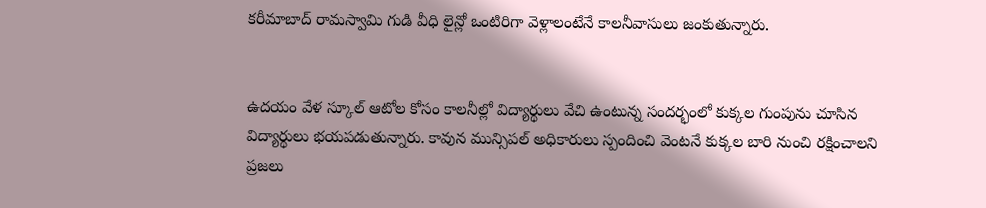కరీమాబాద్ రామస్వామి గుడి వీధి లైన్లో ఒంటిరిగా వెళ్లాలంటేనే కాలనీవాసులు జంకుతున్నారు.


ఉదయం వేళ స్కూల్‌ ఆటోల కోసం కాలనీల్లో విద్యార్థులు వేచి ఉంటున్న సందర్భంలో కుక్కల గుంపును చూసిన విద్యార్థులు భయపడుతున్నారు. కావున మున్సిపల్ అధికారులు స్పందించి వెంటనే కుక్కల బారి నుంచి రక్షించాలని ప్రజలు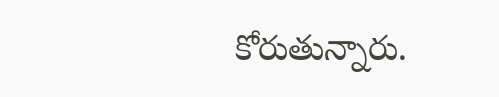కోరుతున్నారు.